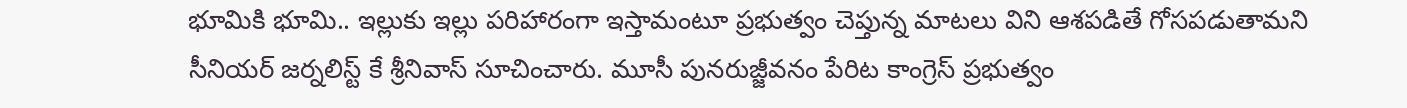భూమికి భూమి.. ఇల్లుకు ఇల్లు పరిహారంగా ఇస్తామంటూ ప్రభుత్వం చెప్తున్న మాటలు విని ఆశపడితే గోసపడుతామని సీనియర్ జర్నలిస్ట్ కే శ్రీనివాస్ సూచించారు. మూసీ పునరుజ్జీవనం పేరిట కాంగ్రెస్ ప్రభుత్వం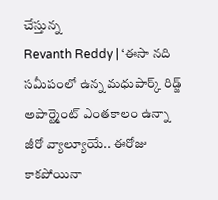చేస్తున్న
Revanth Reddy | ‘ఈసా నది సమీపంలో ఉన్న మధుపార్క్ రిడ్జ్ అపార్ట్మెంట్ ఎంతకాలం ఉన్నా జీరో వ్యాల్యూయే.. ఈరోజు కాకపోయినా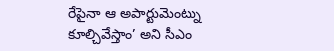రేపైనా ఆ అపార్టుమెంట్ను కూల్చివేస్తాం’ అని సీఎం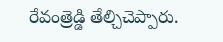రేవంత్రెడ్డి తేల్చిచెప్పారు.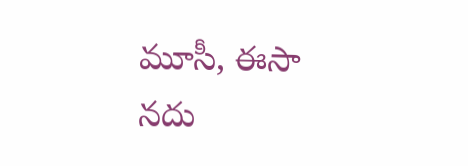మూసీ, ఈసా నదు